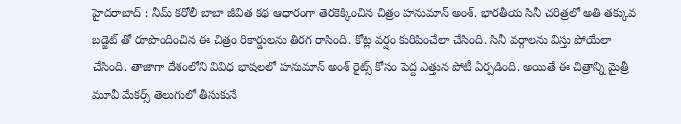హైదరాబాద్ : నీమ్ కరోలీ బాబా జీవిత కథ ఆధారంగా తెరకెక్కించిన చిత్రం హనుమాన్ అంశ్. భారతీయ సినీ చరిత్రలో అతి తక్కువ బడ్జెట్ తో రూపొందించిన ఈ చిత్రం రికార్డులను తిరగ రాసింది. కోట్ల వర్షం కురిపించేలా చేసింది. సినీ వర్గాలను విస్తు పోయేలా చేసింది. తాజాగా దేశంలోని వివిధ భాషలలో హనుమాన్ అంశ్ రైట్స్ కోసం పెద్ద ఎత్తున పోటీ ఏర్పడింది. అయితే ఈ చిత్రాన్ని మైత్రీ మూవీ మేకర్స్ తెలుగులో తీసుకునే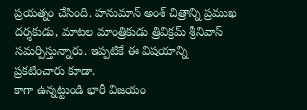ప్రయత్నం చేసింది. హనుమాన్ అంశ్ చిత్రాన్ని ప్రముఖ దర్శకుడు, మాటల మాంత్రికుడు త్రివిక్రమ్ శ్రీనివాస్ సమర్పిస్తున్నారు. ఇప్పటికే ఈ విషయాన్ని ప్రకటించారు కూడా.
కాగా ఉన్నట్టుండి భారీ విజయం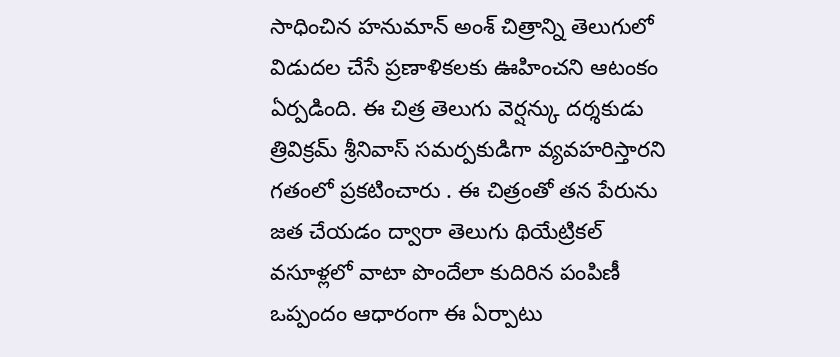సాధించిన హనుమాన్ అంశ్ చిత్రాన్ని తెలుగులో విడుదల చేసే ప్రణాళికలకు ఊహించని ఆటంకం ఏర్పడింది. ఈ చిత్ర తెలుగు వెర్షన్కు దర్శకుడు త్రివిక్రమ్ శ్రీనివాస్ సమర్పకుడిగా వ్యవహరిస్తారని గతంలో ప్రకటించారు . ఈ చిత్రంతో తన పేరును జత చేయడం ద్వారా తెలుగు థియేట్రికల్ వసూళ్లలో వాటా పొందేలా కుదిరిన పంపిణీ ఒప్పందం ఆధారంగా ఈ ఏర్పాటు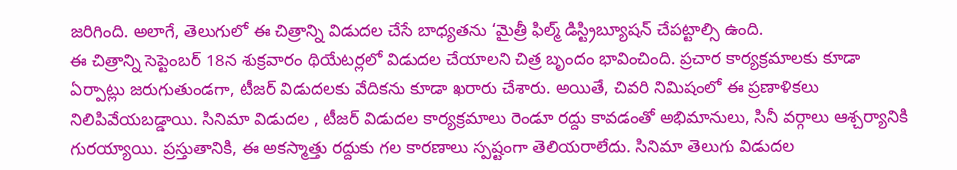జరిగింది. అలాగే, తెలుగులో ఈ చిత్రాన్ని విడుదల చేసే బాధ్యతను ‘మైత్రీ ఫిల్మ్ డిస్ట్రిబ్యూషన్ చేపట్టాల్సి ఉంది.
ఈ చిత్రాన్ని సెప్టెంబర్ 18న శుక్రవారం థియేటర్లలో విడుదల చేయాలని చిత్ర బృందం భావించింది. ప్రచార కార్యక్రమాలకు కూడా ఏర్పాట్లు జరుగుతుండగా, టీజర్ విడుదలకు వేదికను కూడా ఖరారు చేశారు. అయితే, చివరి నిమిషంలో ఈ ప్రణాళికలు నిలిపివేయబడ్డాయి. సినిమా విడుదల , టీజర్ విడుదల కార్యక్రమాలు రెండూ రద్దు కావడంతో అభిమానులు, సినీ వర్గాలు ఆశ్చర్యానికి గురయ్యాయి. ప్రస్తుతానికి, ఈ అకస్మాత్తు రద్దుకు గల కారణాలు స్పష్టంగా తెలియరాలేదు. సినిమా తెలుగు విడుదల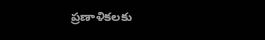ప్రణాళికలకు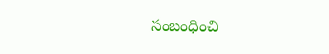సంబంధించి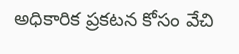అధికారిక ప్రకటన కోసం వేచి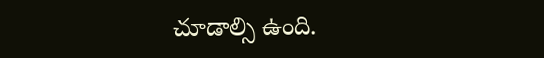చూడాల్సి ఉంది.